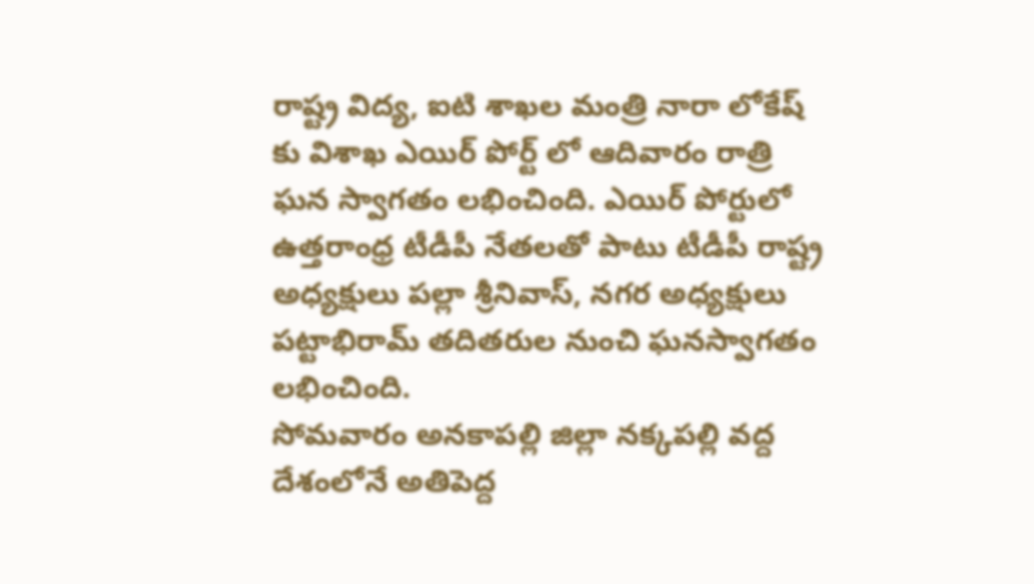రాష్ట్ర విద్య, ఐటి శాఖల మంత్రి నారా లోకేష్ కు విశాఖ ఎయిర్ పోర్ట్ లో ఆదివారం రాత్రి ఘన స్వాగతం లభించింది. ఎయిర్ పోర్టులో ఉత్తరాంధ్ర టీడీపీ నేతలతో పాటు టీడీపీ రాష్ట్ర అధ్యక్షులు పల్లా శ్రీనివాస్, నగర అధ్యక్షులు పట్టాభిరామ్ తదితరుల నుంచి ఘనస్వాగతం లభించింది.
సోమవారం అనకాపల్లి జిల్లా నక్కపల్లి వద్ద దేశంలోనే అతిపెద్ద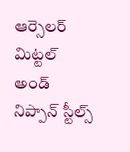ఆర్సెలర్ మిట్టల్ అండ్ నిప్పాన్ స్టీల్స్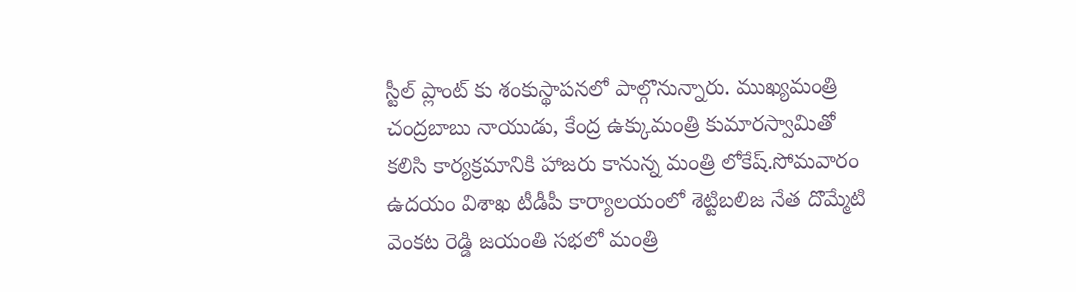స్టీల్ ప్లాంట్ కు శంకుస్థాపనలో పాల్గొనున్నారు. ముఖ్యమంత్రి చంద్రబాబు నాయుడు, కేంద్ర ఉక్కుమంత్రి కుమారస్వామితో కలిసి కార్యక్రమానికి హాజరు కానున్న మంత్రి లోకేష్.సోమవారం ఉదయం విశాఖ టీడీపీ కార్యాలయంలో శెట్టిబలిజ నేత దొమ్మేటి వెంకట రెడ్డి జయంతి సభలో మంత్రి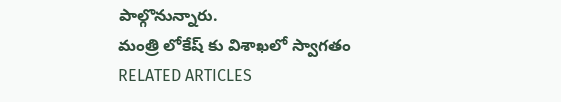పాల్గొనున్నారు.
మంత్రి లోకేష్ కు విశాఖలో స్వాగతం
RELATED ARTICLES